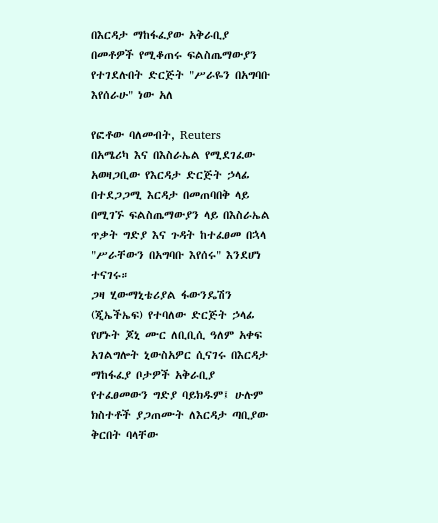በእርዳታ ማከፋፈያው አቅራቢያ በመቶዎች የሚቆጠሩ ፍልስጤማውያን የተገደሉበት ድርጅት "ሥራዬን በአግባቡ እየሰራሁ" ነው አለ

የፎቶው ባለመብት, Reuters
በአሜሪካ እና በእስራኤል የሚደገፈው አወዛጋቢው የእርዳታ ድርጅት ኃላፊ በተደጋጋሚ እርዳታ በመጠባበቅ ላይ በሚገኙ ፍልስጤማውያን ላይ በእስራኤል ጥቃት ግድያ እና ጉዳት ከተፈፀመ በኋላ "ሥራቸውን በአግባቡ እየሰሩ" እንደሆነ ተናገሩ።
ጋዛ ሂውማኒቴሪያል ፋውንዴሽን (ጂኤችኤፍ) የተባለው ድርጅት ኃላፊ የሆኑት ጆኒ ሙር ለቢቢሲ ዓለም አቀፍ አገልግሎት ኒውስአዎር ሲናገሩ በእርዳታ ማከፋፈያ ቦታዎች አቅራቢያ የተፈፀመውን ግድያ ባይክዱም፤ ሁሉም ክስተቶች ያጋጠሙት ለእርዳታ ጣቢያው ቅርበት ባላቸው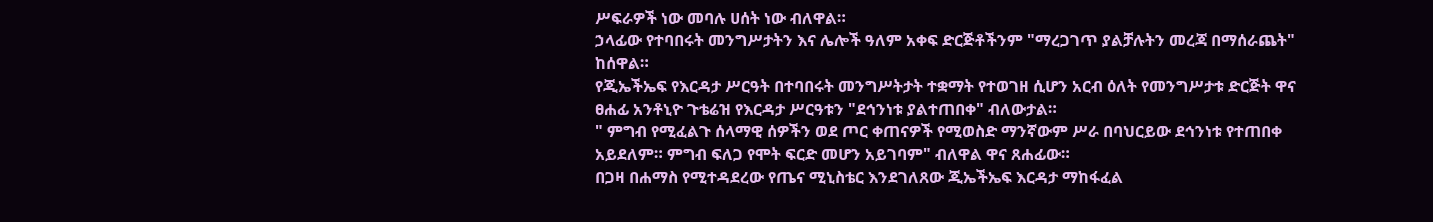ሥፍራዎች ነው መባሉ ሀሰት ነው ብለዋል።
ኃላፊው የተባበሩት መንግሥታትን እና ሌሎች ዓለም አቀፍ ድርጅቶችንም "ማረጋገጥ ያልቻሉትን መረጃ በማሰራጨት" ከሰዋል።
የጂኤችኤፍ የእርዳታ ሥርዓት በተባበሩት መንግሥትታት ተቋማት የተወገዘ ሲሆን አርብ ዕለት የመንግሥታቱ ድርጅት ዋና ፀሐፊ አንቶኒዮ ጉቴሬዝ የእርዳታ ሥርዓቱን "ደኅንነቱ ያልተጠበቀ" ብለውታል።
" ምግብ የሚፈልጉ ሰላማዊ ሰዎችን ወደ ጦር ቀጠናዎች የሚወስድ ማንኛውም ሥራ በባህርይው ደኅንነቱ የተጠበቀ አይደለም። ምግብ ፍለጋ የሞት ፍርድ መሆን አይገባም" ብለዋል ዋና ጸሐፊው።
በጋዛ በሐማስ የሚተዳደረው የጤና ሚኒስቴር እንደገለጸው ጂኤችኤፍ እርዳታ ማከፋፈል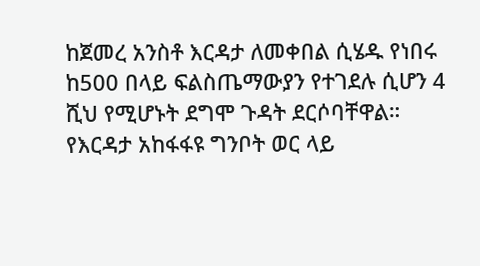ከጀመረ አንስቶ እርዳታ ለመቀበል ሲሄዱ የነበሩ ከ500 በላይ ፍልስጤማውያን የተገደሉ ሲሆን 4 ሺህ የሚሆኑት ደግሞ ጉዳት ደርሶባቸዋል።
የእርዳታ አከፋፋዩ ግንቦት ወር ላይ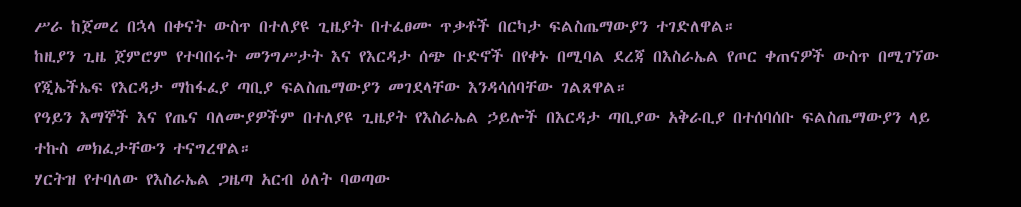ሥራ ከጀመረ በኋላ በቀናት ውስጥ በተለያዩ ጊዜያት በተፈፀሙ ጥቃቶች በርካታ ፍልስጤማውያን ተገድለዋል።
ከዚያን ጊዜ ጀምሮም የተባበሩት መንግሥታት እና የእርዳታ ሰጭ ቡድኖች በየቀኑ በሚባል ደረጃ በእስራኤል የጦር ቀጠናዎች ውስጥ በሚገኘው የጂኤችኤፍ የእርዳታ ማከፋፈያ ጣቢያ ፍልስጤማውያን መገደላቸው እንዳሳሰባቸው ገልጸዋል።
የዓይን እማኞች እና የጤና ባለሙያዎችም በተለያዩ ጊዜያት የእስራኤል ኃይሎች በእርዳታ ጣቢያው አቅራቢያ በተሰባሰቡ ፍልስጤማውያን ላይ ተኩስ መክፈታቸውን ተናግረዋል።
ሃርትዝ የተባለው የእስራኤል ጋዜጣ አርብ ዕለት ባወጣው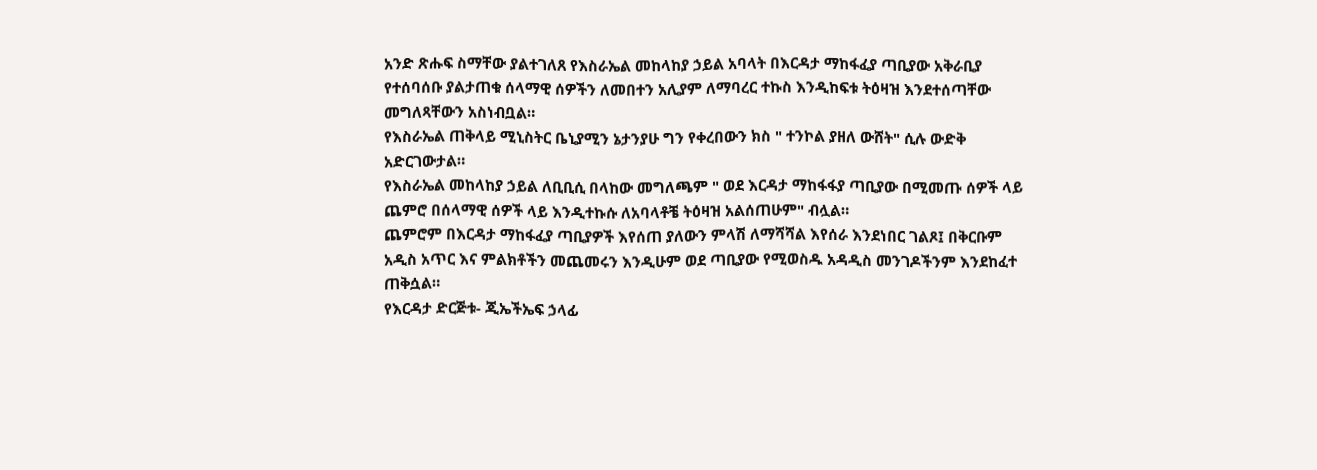አንድ ጽሑፍ ስማቸው ያልተገለጸ የእስራኤል መከላከያ ኃይል አባላት በእርዳታ ማከፋፈያ ጣቢያው አቅራቢያ የተሰባሰቡ ያልታጠቁ ሰላማዊ ሰዎችን ለመበተን አሊያም ለማባረር ተኩስ እንዲከፍቱ ትዕዛዝ እንደተሰጣቸው መግለጻቸውን አስነብቧል።
የእስራኤል ጠቅላይ ሚኒስትር ቤኒያሚን ኔታንያሁ ግን የቀረበውን ክስ " ተንኮል ያዘለ ውሸት" ሲሉ ውድቅ አድርገውታል።
የእስራኤል መከላከያ ኃይል ለቢቢሲ በላከው መግለጫም " ወደ እርዳታ ማከፋፋያ ጣቢያው በሚመጡ ሰዎች ላይ ጨምሮ በሰላማዊ ሰዎች ላይ እንዲተኩሱ ለአባላቶቼ ትዕዛዝ አልሰጠሁም" ብሏል።
ጨምሮም በእርዳታ ማከፋፈያ ጣቢያዎች እየሰጠ ያለውን ምላሽ ለማሻሻል እየሰራ እንደነበር ገልጾ፤ በቅርቡም አዲስ አጥር እና ምልክቶችን መጨመሩን እንዲሁም ወደ ጣቢያው የሚወስዱ አዳዲስ መንገዶችንም እንደከፈተ ጠቅሷል።
የእርዳታ ድርጅቱ- ጂኤችኤፍ ኃላፊ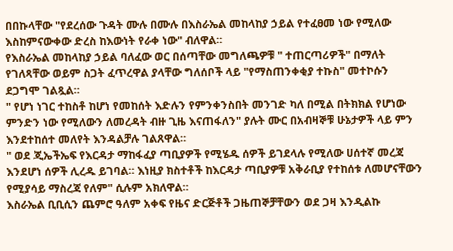በበኩላቸው "የደረሰው ጉዳት ሙሉ በሙሉ በእስራኤል መከላከያ ኃይል የተፈፀመ ነው የሚለው እስከምናውቀው ድረስ ከእውነት የራቀ ነው" ብለዋል።
የእስራኤል መከላከያ ኃይል ባለፈው ወር በሰጣቸው መግለጫዎቹ " ተጠርጣሪዎች" በማለት የገለጻቸው ወይም ስጋት ፈጥረዋል ያላቸው ግለሰቦች ላይ "የማስጠንቀቂያ ተኩስ" መተኮሱን ደጋግሞ ገልጿል።
" የሆነ ነገር ተከስቶ ከሆነ የመከሰት እድሉን የምንቀንስበት መንገድ ካለ በሚል በትክክል የሆነው ምንድን ነው የሚለውን ለመረዳት ብዙ ጊዜ እናጠፋለን" ያሉት ሙር በአብዛኞቹ ሁኔታዎች ላይ ምን እንደተከሰተ መለየት እንዳልቻሉ ገልጸዋል።
" ወደ ጂኤችኤፍ የእርዳታ ማከፋፈያ ጣቢያዎች የሚሄዱ ሰዎች ይገደላሉ የሚለው ሀሰተኛ መረጃ እንደሆነ ሰዎች ሊረዱ ይገባል። እነዚያ ክስተቶች ከእርዳታ ጣቢያዎቹ አቅራቢያ የተከሰቱ ለመሆናቸውን የሚያሳይ ማስረጃ የለም" ሲሉም አክለዋል።
እስራኤል ቢቢሲን ጨምሮ ዓለም አቀፍ የዜና ድርጅቶች ጋዜጠኞቻቸውን ወደ ጋዛ እንዲልኩ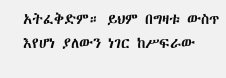አትፈቅድም። ይህም በግዛቱ ውስጥ እየሆነ ያለውን ነገር ከሥፍራው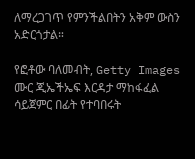ለማረጋገጥ የምንችልበትን አቅም ውስን አድርጎታል።

የፎቶው ባለመብት, Getty Images
ሙር ጂኤችኤፍ እርዳታ ማከፋፈል ሳይጀምር በፊት የተባበሩት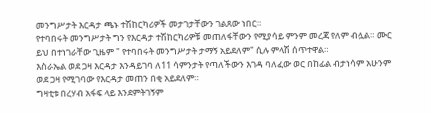መንግሥታት እርዳታ ጫኑ ተሽከርካሪዎች መታገታቸውን ገልጸው ነበር።
የተባበሩት መንግሥታት ግን የእርዳታ ተሽከርካሪዎቹ መጠለፋቸውን የሚያሳይ ምንም መረጃ የለም ብሏል። ሙር ይህ በተነገራቸው ጊዜም " የተባበሩት መንግሥታት ታማኝ አይደለም" ሲሉ ምላሽ ሰጥተዋል።
እስራኤል ወደ ጋዛ እርዳታ እንዳይገባ ለ11 ሳምንታት የጣለችውን እገዳ ባለፈው ወር በከፊል ብታነሳም አሁንም ወደ ጋዛ የሚገባው የእርዳታ መጠን በቂ አይደለም።
ግዛቲቱ በረሃብ አፋፍ ላይ እንደምትገኝም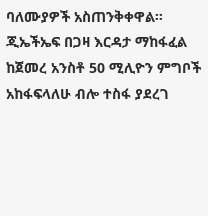ባለሙያዎች አስጠንቅቀዋል።
ጂኤችኤፍ በጋዛ እርዳታ ማከፋፈል ከጀመረ አንስቶ 50 ሚሊዮን ምግቦች አከፋፍላለሁ ብሎ ተስፋ ያደረገ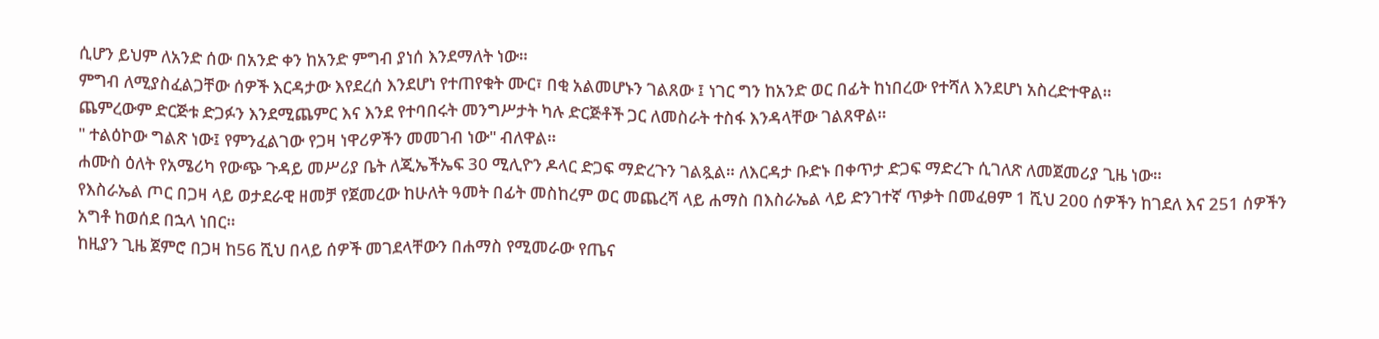ሲሆን ይህም ለአንድ ሰው በአንድ ቀን ከአንድ ምግብ ያነሰ እንደማለት ነው።
ምግብ ለሚያስፈልጋቸው ሰዎች እርዳታው እየደረሰ እንደሆነ የተጠየቁት ሙር፣ በቂ አልመሆኑን ገልጸው ፤ ነገር ግን ከአንድ ወር በፊት ከነበረው የተሻለ እንደሆነ አስረድተዋል።
ጨምረውም ድርጅቱ ድጋፉን እንደሚጨምር እና እንደ የተባበሩት መንግሥታት ካሉ ድርጅቶች ጋር ለመስራት ተስፋ እንዳላቸው ገልጸዋል።
" ተልዕኮው ግልጽ ነው፤ የምንፈልገው የጋዛ ነዋሪዎችን መመገብ ነው" ብለዋል።
ሐሙስ ዕለት የአሜሪካ የውጭ ጉዳይ መሥሪያ ቤት ለጂኤችኤፍ 30 ሚሊዮን ዶላር ድጋፍ ማድረጉን ገልጿል። ለእርዳታ ቡድኑ በቀጥታ ድጋፍ ማድረጉ ሲገለጽ ለመጀመሪያ ጊዜ ነው።
የእስራኤል ጦር በጋዛ ላይ ወታደራዊ ዘመቻ የጀመረው ከሁለት ዓመት በፊት መስከረም ወር መጨረሻ ላይ ሐማስ በእስራኤል ላይ ድንገተኛ ጥቃት በመፈፀም 1 ሺህ 200 ሰዎችን ከገደለ እና 251 ሰዎችን አግቶ ከወሰደ በኋላ ነበር።
ከዚያን ጊዜ ጀምሮ በጋዛ ከ56 ሺህ በላይ ሰዎች መገደላቸውን በሐማስ የሚመራው የጤና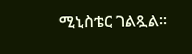ሚኒስቴር ገልጿል።